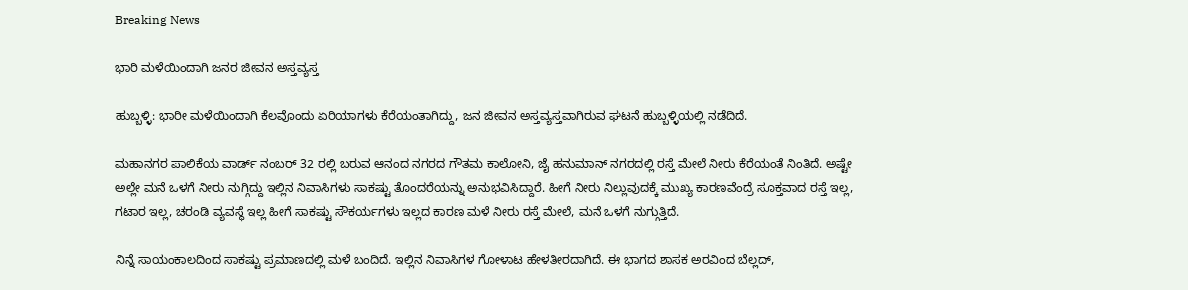Breaking News

ಭಾರಿ ಮಳೆಯಿಂದಾಗಿ ಜನರ ಜೀವನ ಅಸ್ತವ್ಯಸ್ತ

ಹುಬ್ಬಳ್ಳಿ: ಭಾರೀ ಮಳೆಯಿಂದಾಗಿ ಕೆಲವೊಂದು ಏರಿಯಾಗಳು ಕೆರೆಯಂತಾಗಿದ್ದು, ಜನ ಜೀವನ ಅಸ್ತವ್ಯಸ್ತವಾಗಿರುವ ಘಟನೆ ಹುಬ್ಬಳ್ಳಿಯಲ್ಲಿ ನಡೆದಿದೆ.

ಮಹಾನಗರ ಪಾಲಿಕೆಯ ವಾರ್ಡ್ ನಂಬರ್ 32 ರಲ್ಲಿ ಬರುವ ಆನಂದ ನಗರದ ಗೌತಮ ಕಾಲೋನಿ, ಜೈ ಹನುಮಾನ್ ನಗರದಲ್ಲಿ ರಸ್ತೆ ಮೇಲೆ ನೀರು ಕೆರೆಯಂತೆ ನಿಂತಿದೆ. ಅಷ್ಟೇ ಅಲ್ಲೇ ಮನೆ ಒಳಗೆ ನೀರು ನುಗ್ಗಿದ್ದು ಇಲ್ಲಿನ ನಿವಾಸಿಗಳು ಸಾಕಷ್ಟು ತೊಂದರೆಯನ್ನು ಅನುಭವಿಸಿದ್ದಾರೆ. ಹೀಗೆ ನೀರು ನಿಲ್ಲುವುದಕ್ಕೆ ಮುಖ್ಯ ಕಾರಣವೆಂದ್ರೆ ಸೂಕ್ತವಾದ ರಸ್ತೆ ಇಲ್ಲ, ಗಟಾರ ಇಲ್ಲ, ಚರಂಡಿ ವ್ಯವಸ್ಥೆ ಇಲ್ಲ ಹೀಗೆ ಸಾಕಷ್ಟು ಸೌಕರ್ಯಗಳು ಇಲ್ಲದ ಕಾರಣ ಮಳೆ ನೀರು ರಸ್ತೆ ಮೇಲೆ, ಮನೆ ಒಳಗೆ ನುಗ್ಗುತ್ತಿದೆ.

ನಿನ್ನೆ ಸಾಯಂಕಾಲದಿಂದ ಸಾಕಷ್ಟು ಪ್ರಮಾಣದಲ್ಲಿ ಮಳೆ ಬಂದಿದೆ. ಇಲ್ಲಿನ ನಿವಾಸಿಗಳ ಗೋಳಾಟ ಹೇಳತೀರದಾಗಿದೆ. ಈ ಭಾಗದ ಶಾಸಕ ಅರವಿಂದ ಬೆಲ್ಲದ್,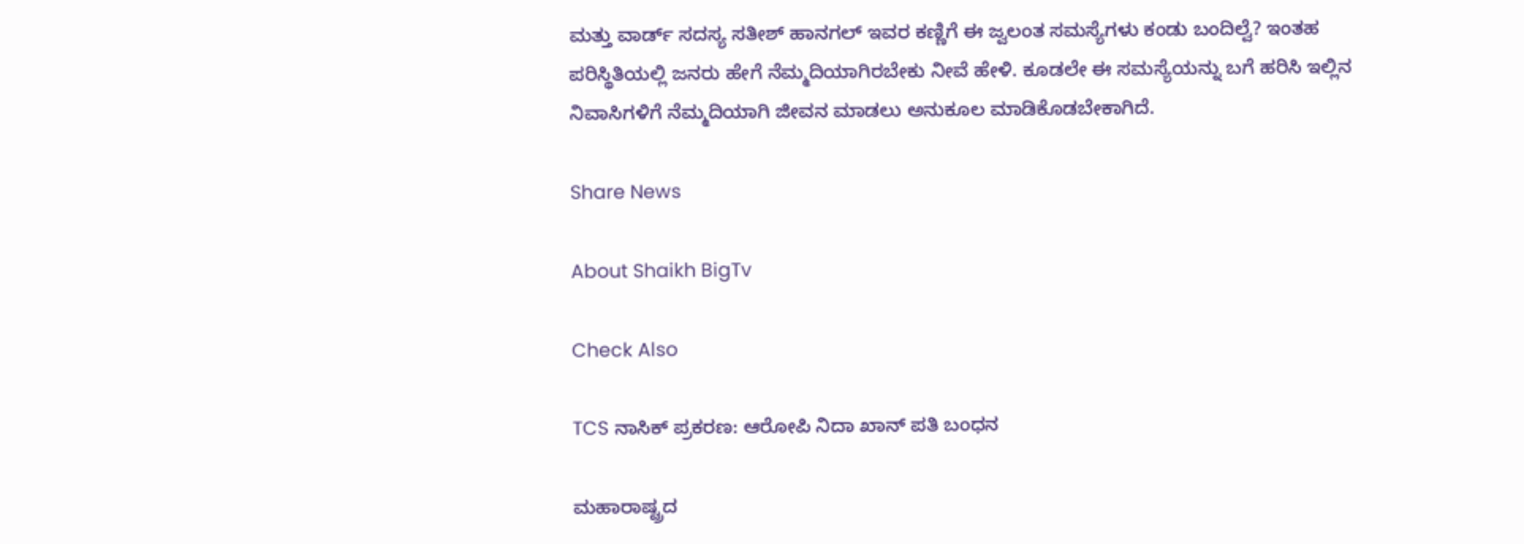ಮತ್ತು ವಾರ್ಡ್ ಸದಸ್ಯ ಸತೀಶ್ ಹಾನಗಲ್ ಇವರ ಕಣ್ಣಿಗೆ ಈ ಜ್ವಲಂತ ಸಮಸ್ಯೆಗಳು ಕಂಡು ಬಂದಿಲ್ವೆ? ಇಂತಹ ಪರಿಸ್ಥಿತಿಯಲ್ಲಿ ಜನರು ಹೇಗೆ ನೆಮ್ಮದಿಯಾಗಿರಬೇಕು ನೀವೆ ಹೇಳಿ. ಕೂಡಲೇ ಈ ಸಮಸ್ಯೆಯನ್ನು ಬಗೆ ಹರಿಸಿ ಇಲ್ಲಿನ ನಿವಾಸಿಗಳಿಗೆ ನೆಮ್ಮದಿಯಾಗಿ ಜೀವನ ಮಾಡಲು ಅನುಕೂಲ ಮಾಡಿಕೊಡಬೇಕಾಗಿದೆ.

Share News

About Shaikh BigTv

Check Also

TCS ನಾಸಿಕ್ ಪ್ರಕರಣ: ಆರೋಪಿ ನಿದಾ ಖಾನ್ ಪತಿ ಬಂಧನ

ಮಹಾರಾಷ್ಟ್ರದ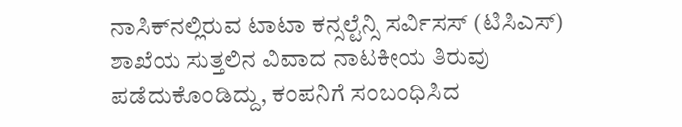ನಾಸಿಕ್‌ನಲ್ಲಿರುವ ಟಾಟಾ ಕನ್ಸಲ್ಟೆನ್ಸಿ ಸರ್ವಿಸಸ್ (ಟಿಸಿಎಸ್) ಶಾಖೆಯ ಸುತ್ತಲಿನ ವಿವಾದ ನಾಟಕೀಯ ತಿರುವು ಪಡೆದುಕೊಂಡಿದ್ದು, ಕಂಪನಿಗೆ ಸಂಬಂಧಿಸಿದ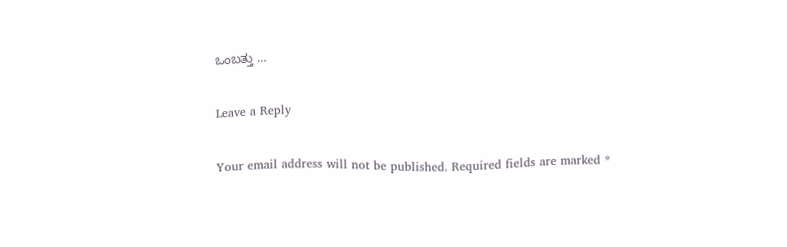ಒಂಬತ್ತು …

Leave a Reply

Your email address will not be published. Required fields are marked *